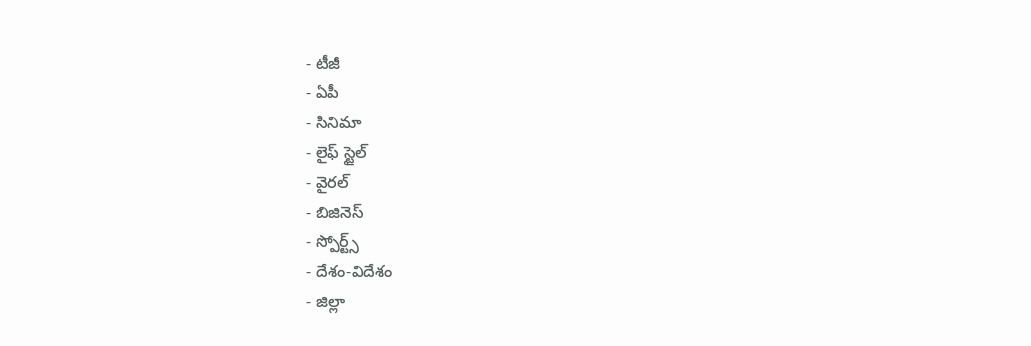- టీజీ
- ఏపీ
- సినిమా
- లైఫ్ స్టైల్
- వైరల్
- బిజినెస్
- స్పోర్ట్స్
- దేశం-విదేశం
- జిల్లా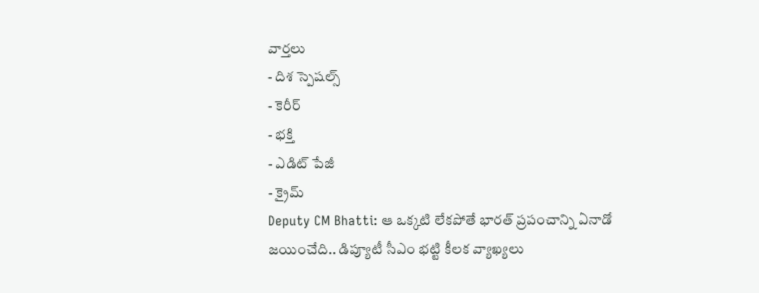వార్తలు
- దిశ స్పెషల్స్
- కెరీర్
- భక్తి
- ఎడిట్ పేజీ
- క్రైమ్
Deputy CM Bhatti: ఆ ఒక్కటి లేకపోతే భారత్ ప్రపంచాన్ని ఏనాడో జయించేది.. డిప్యూటీ సీఎం భట్టి కీలక వ్యాఖ్యలు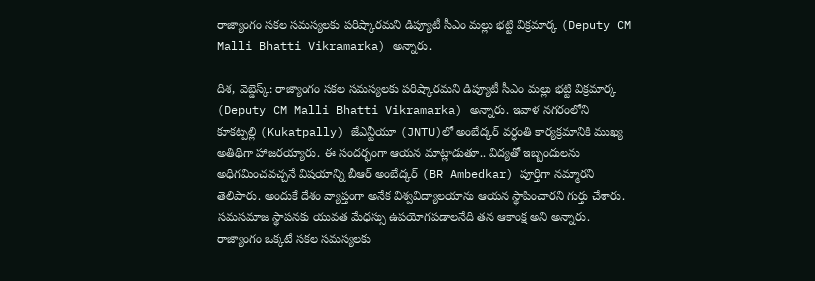రాజ్యాంగం సకల సమస్యలకు పరిష్కారమని డిప్యూటీ సీఎం మల్లు భట్టి విక్రమార్క (Deputy CM Malli Bhatti Vikramarka) అన్నారు.

దిశ, వెబ్డెస్క్: రాజ్యాంగం సకల సమస్యలకు పరిష్కారమని డిప్యూటీ సీఎం మల్లు భట్టి విక్రమార్క (Deputy CM Malli Bhatti Vikramarka) అన్నారు. ఇవాళ నగరంలోని కూకట్పల్లి (Kukatpally) జేఎన్టీయూ (JNTU)లో అంబేద్కర్ వర్ధంతి కార్యక్రమానికి ముఖ్య అతిథిగా హాజరయ్యారు. ఈ సందర్భంగా ఆయన మాట్లాడుతూ.. విద్యతో ఇబ్బందులను అధిగమించవచ్చనే విషయాన్ని బీఆర్ అంబేద్కర్ (BR Ambedkar) పూర్తిగా నమ్మారని తెలిపారు. అందుకే దేశం వ్యాప్తంగా అనేక విశ్వవిద్యాలయాను ఆయన స్థాపించారని గుర్తు చేశారు. సమసమాజ స్థాపనకు యువత మేధస్సు ఉపయోగపడాలనేది తన ఆకాంక్ష అని అన్నారు.
రాజ్యాంగం ఒక్కటే సకల సమస్యలకు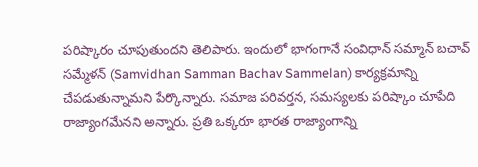పరిష్కారం చూపుతుందని తెలిపారు. ఇందులో భాగంగానే సంవిధాన్ సమ్మాన్ బచావ్ సమ్మేళన్ (Samvidhan Samman Bachav Sammelan) కార్యక్రమాన్ని చేపడుతున్నామని పేర్కొన్నారు. సమాజ పరివర్తన, సమస్యలకు పరిష్కాం చూపేది రాజ్యాంగమేనని అన్నారు. ప్రతి ఒక్కరూ భారత రాజ్యాంగాన్ని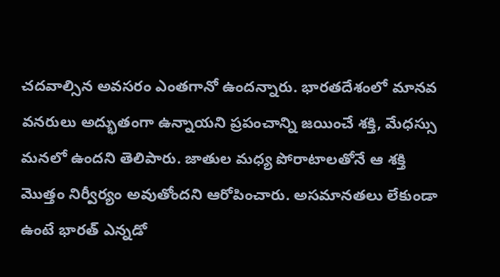చదవాల్సిన అవసరం ఎంతగానో ఉందన్నారు. భారతదేశంలో మానవ వనరులు అద్భుతంగా ఉన్నాయని ప్రపంచాన్ని జయించే శక్తి, మేధస్సు మనలో ఉందని తెలిపారు. జాతుల మధ్య పోరాటాలతోనే ఆ శక్తి మొత్తం నిర్వీర్యం అవుతోందని ఆరోపించారు. అసమానతలు లేకుండా ఉంటే భారత్ ఎన్నడో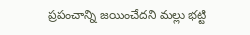ప్రపంచాన్ని జయించేదని మల్లు భట్టి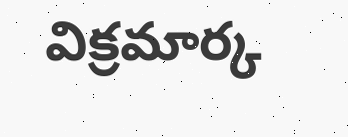విక్రమార్క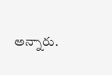అన్నారు.